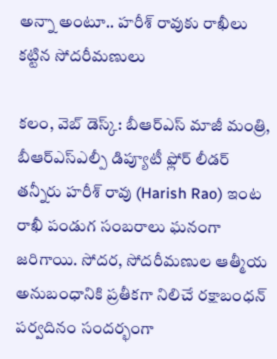అన్నా అంటూ.. హరీశ్ రావుకు రాఖీలు కట్టిన సోదరీమణులు

కలం, వెబ్ డెస్క్: బీఆర్ఎస్ మాజీ మంత్రి, బీఆర్‌ఎస్‌ఎల్పీ డిప్యూటీ ఫ్లోర్ లీడర్ తన్నీరు హరీశ్ రావు (Harish Rao) ఇంట రాఖీ పండుగ సంబరాలు ఘనంగా జరిగాయి. సోదర, సోదరీమణుల ఆత్మీయ అనుబంధానికి ప్రతీకగా నిలిచే రక్షాబంధన్ పర్వదినం సందర్భంగా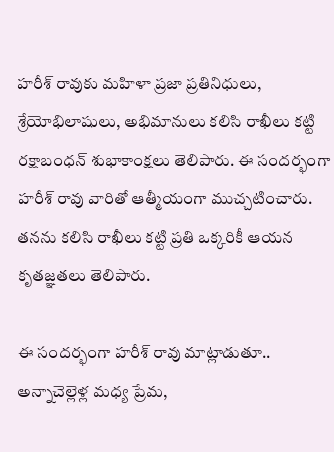హరీశ్ రావుకు మహిళా ప్రజా ప్రతినిధులు, శ్రేయోభిలాషులు, అభిమానులు కలిసి రాఖీలు కట్టి రక్షాబంధన్ శుభాకాంక్షలు తెలిపారు. ఈ సందర్భంగా హరీశ్ రావు వారితో ఆత్మీయంగా ముచ్చటించారు. తనను కలిసి రాఖీలు కట్టి ప్రతి ఒక్కరికీ ఆయన కృతజ్ఞతలు తెలిపారు.

ఈ సందర్భంగా హరీశ్ రావు మాట్లాడుతూ.. అన్నాచెల్లెళ్ల మధ్య ప్రేమ,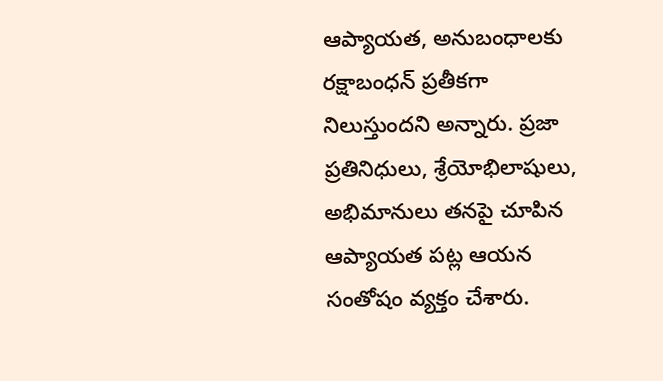ఆప్యాయత, అనుబంధాలకు రక్షాబంధన్ ప్రతీకగా నిలుస్తుందని అన్నారు. ప్రజా ప్రతినిధులు, శ్రేయోభిలాషులు, అభిమానులు తనపై చూపిన ఆప్యాయత పట్ల ఆయన సంతోషం వ్యక్తం చేశారు.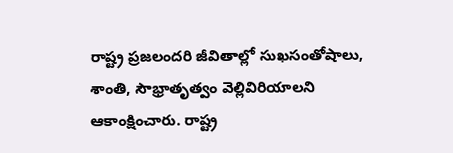రాష్ట్ర ప్రజలందరి జీవితాల్లో సుఖసంతోషాలు, శాంతి, సౌభ్రాతృత్వం వెల్లివిరియాలని ఆకాంక్షించారు. రాష్ట్ర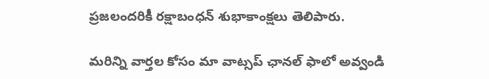ప్రజలందరికీ రక్షాబంధన్ శుభాకాంక్షలు తెలిపారు.

మ‌రిన్ని వార్త‌ల కోసం మా వాట్స‌ప్ ఛాన‌ల్ ఫాలో అవ్వండి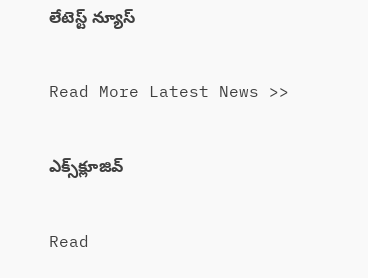లేటెస్ట్ న్యూస్‌

Read More Latest News >>

ఎక్స్‌క్లూజివ్‌

Read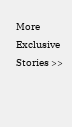More Exclusive Stories >>